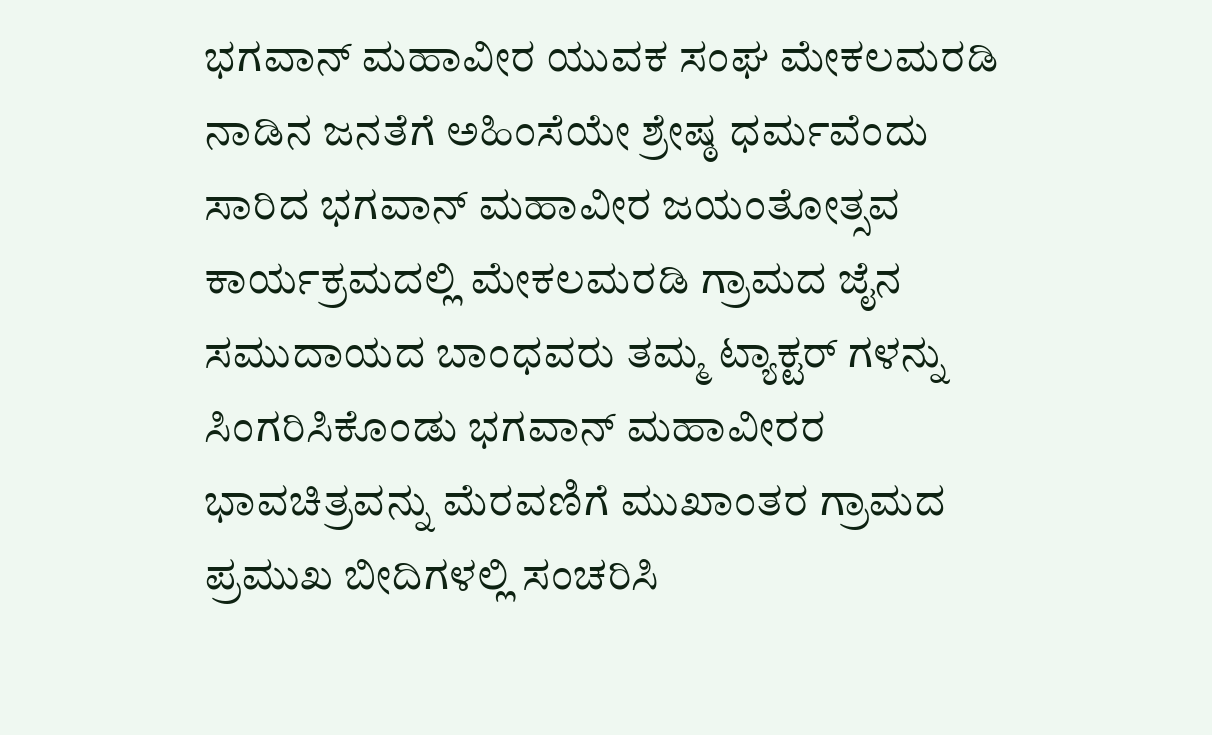ಭಗವಾನ್ ಮಹಾವೀರ ಯುವಕ ಸಂಘ ಮೇಕಲಮರಡಿ ನಾಡಿನ ಜನತೆಗೆ ಅಹಿಂಸೆಯೇ ಶ್ರೇಷ್ಠ ಧರ್ಮವೆಂದು ಸಾರಿದ ಭಗವಾನ್ ಮಹಾವೀರ ಜಯಂತೋತ್ಸವ ಕಾರ್ಯಕ್ರಮದಲ್ಲಿ ಮೇಕಲಮರಡಿ ಗ್ರಾಮದ ಜೈನ ಸಮುದಾಯದ ಬಾಂಧವರು ತಮ್ಮ ಟ್ಯಾಕ್ಟರ್ ಗಳನ್ನು ಸಿಂಗರಿಸಿಕೊಂಡು ಭಗವಾನ್ ಮಹಾವೀರರ ಭಾವಚಿತ್ರವನ್ನು ಮೆರವಣಿಗೆ ಮುಖಾಂತರ ಗ್ರಾಮದ ಪ್ರಮುಖ ಬೀದಿಗಳಲ್ಲಿ ಸಂಚರಿಸಿ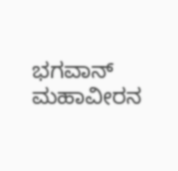ಭಗವಾನ್ ಮಹಾವೀರನ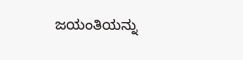ಜಯಂತಿಯನ್ನು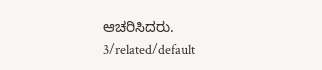ಆಚರಿಸಿದರು.
3/related/default